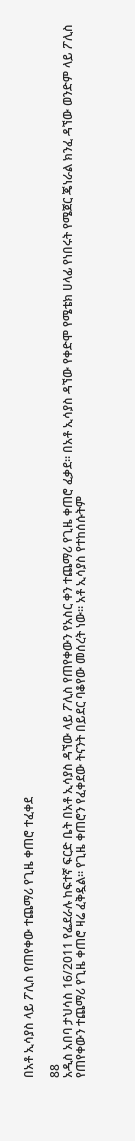በአቶ ኢሳያስ ላይ ፖሊስ የጠየቀው ተጨማሪ የጊዜ ቀጠሮ ተፈቀደ

88
አዲስ አበባ ታህሳስ 16/2011 የፌደራሉ ከፍተኛ ፍርድ ቤት በአቶ ኢሳያስ ዳኘው ላይ ፖሊስ የጠየቀውን የአስር ቀን ተጨማሪ የጊዜ ቀጠሮ ፈቃደ። በአቶ ኢሳያስ ዳኘው የቀድሞ የሜቴክ ሀላፊ የነበሩት የሜጀር ጄነራል ክንፈ ዳኘው ወንድም ላይ ፖሊስ  የጠየቀውን ተጨማሪ የጊዜ ቀጠሮ ዛሬ ፈቅዷል። የጊዜ ቀጠሮን የፈቀደው ትናንት በይደር ባቆየው መሰረት ነው። አቶ ኢሳያስ የተከሰሱትም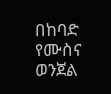በከባድ የሙስና ወንጀል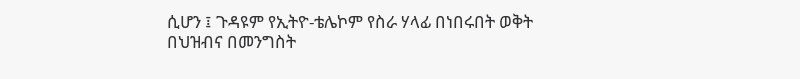ሲሆን ፤ ጉዳዩም የኢትዮ-ቴሌኮም የስራ ሃላፊ በነበሩበት ወቅት በህዝብና በመንግስት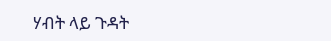ሃብት ላይ ጉዳት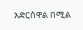አድርሰዋል በሚል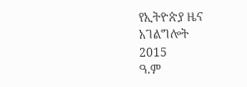የኢትዮጵያ ዜና አገልግሎት
2015
ዓ.ም